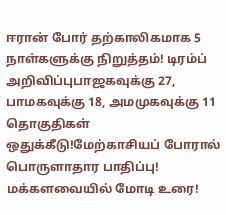ஈரான் போர் தற்காலிகமாக 5 நாள்களுக்கு நிறுத்தம்! டிரம்ப் அறிவிப்புபாஜகவுக்கு 27, பாமகவுக்கு 18, அமமுகவுக்கு 11 தொகுதிகள் ஒதுக்கீடு!மேற்காசியப் போரால் பொருளாதார பாதிப்பு! மக்களவையில் மோடி உரை!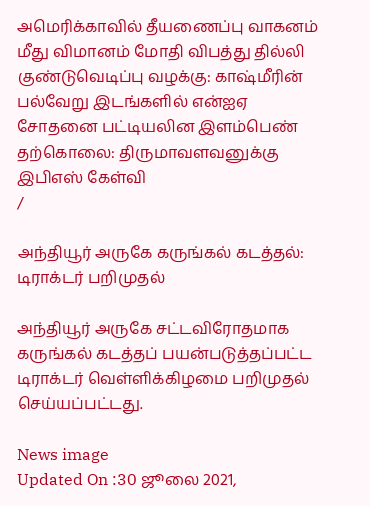அமெரிக்காவில் தீயணைப்பு வாகனம் மீது விமானம் மோதி விபத்து தில்லி குண்டுவெடிப்பு வழக்கு: காஷ்மீரின் பல்வேறு இடங்களில் என்ஐஏ சோதனை பட்டியலின இளம்பெண் தற்கொலை: திருமாவளவனுக்கு இபிஎஸ் கேள்வி
/

அந்தியூர் அருகே கருங்கல் கடத்தல்: டிராக்டர் பறிமுதல்

அந்தியூர் அருகே சட்டவிரோதமாக கருங்கல் கடத்தப் பயன்படுத்தப்பட்ட டிராக்டர் வெள்ளிக்கிழமை பறிமுதல் செய்யப்பட்டது.

News image
Updated On :30 ஜூலை 2021,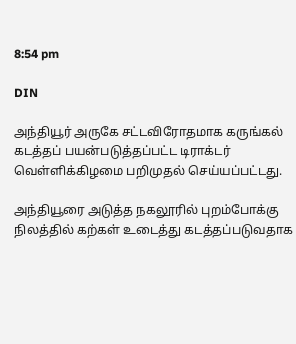8:54 pm

DIN

அந்தியூர் அருகே சட்டவிரோதமாக கருங்கல் கடத்தப் பயன்படுத்தப்பட்ட டிராக்டர் வெள்ளிக்கிழமை பறிமுதல் செய்யப்பட்டது.

அந்தியூரை அடுத்த நகலூரில் புறம்போக்கு நிலத்தில் கற்கள் உடைத்து கடத்தப்படுவதாக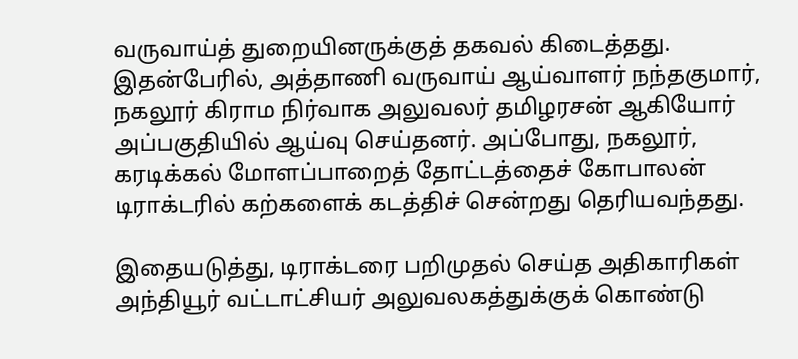வருவாய்த் துறையினருக்குத் தகவல் கிடைத்தது. இதன்பேரில், அத்தாணி வருவாய் ஆய்வாளர் நந்தகுமார், நகலூர் கிராம நிர்வாக அலுவலர் தமிழரசன் ஆகியோர் அப்பகுதியில் ஆய்வு செய்தனர். அப்போது, நகலூர், கரடிக்கல் மோளப்பாறைத் தோட்டத்தைச் கோபாலன் டிராக்டரில் கற்களைக் கடத்திச் சென்றது தெரியவந்தது.

இதையடுத்து, டிராக்டரை பறிமுதல் செய்த அதிகாரிகள் அந்தியூர் வட்டாட்சியர் அலுவலகத்துக்குக் கொண்டு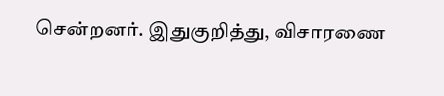சென்றனர். இதுகுறித்து, விசாரணை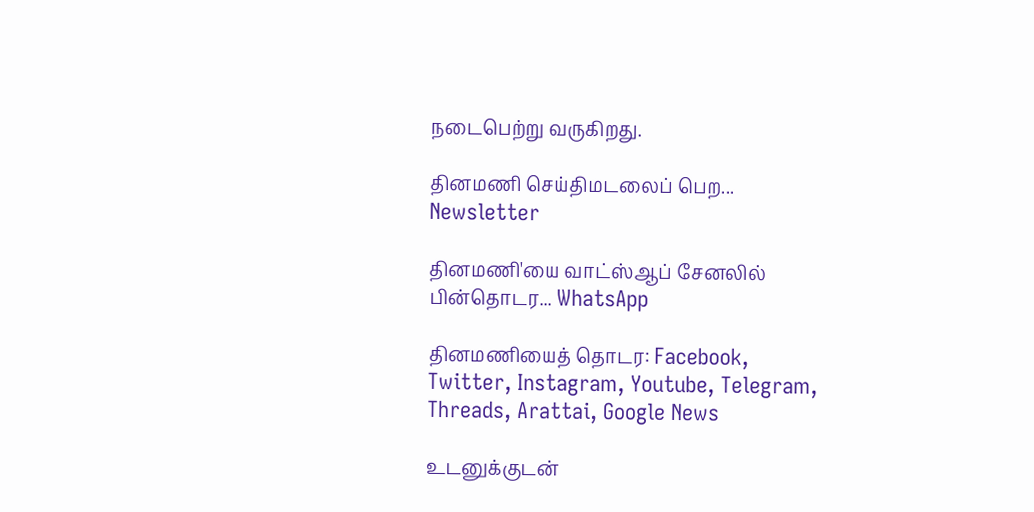நடைபெற்று வருகிறது.

தினமணி செய்திமடலைப் பெற... Newsletter

தினமணி'யை வாட்ஸ்ஆப் சேனலில் பின்தொடர... WhatsApp

தினமணியைத் தொடர: Facebook, Twitter, Instagram, Youtube, Telegram, Threads, Arattai, Google News

உடனுக்குடன்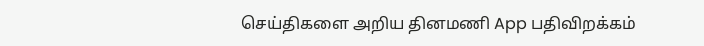செய்திகளை அறிய தினமணி App பதிவிறக்கம்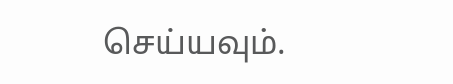செய்யவும்.